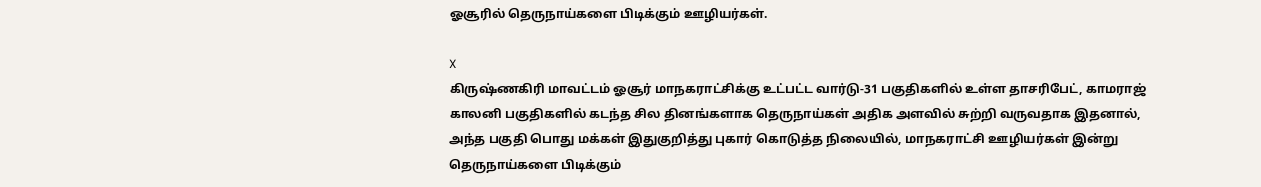ஓசூரில் தெருநாய்களை பிடிக்கும் ஊழியர்கள்.

X
கிருஷ்ணகிரி மாவட்டம் ஓசூர் மாநகராட்சிக்கு உட்பட்ட வார்டு-31 பகுதிகளில் உள்ள தாசரிபேட், காமராஜ் காலனி பகுதிகளில் கடந்த சில தினங்களாக தெருநாய்கள் அதிக அளவில் சுற்றி வருவதாக இதனால், அந்த பகுதி பொது மக்கள் இதுகுறித்து புகார் கொடுத்த நிலையில், மாநகராட்சி ஊழியர்கள் இன்று தெருநாய்களை பிடிக்கும்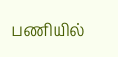பணியில்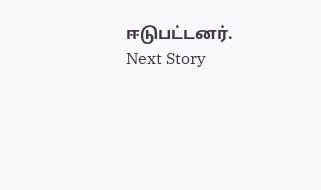ஈடுபட்டனர்.
Next Story